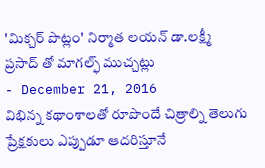'మిక్చర్ పొట్లం' నిర్మాత లయన్ డా.లక్ష్మీ ప్రసాద్ తో మాగల్ఫ్ ముచ్చట్లు
- December 21, 2016
విభిన్న కథాంశాలతో రూపొందే చిత్రాల్ని తెలుగు ప్రేక్షకులు ఎప్పుడూ ఆదరిస్తూనే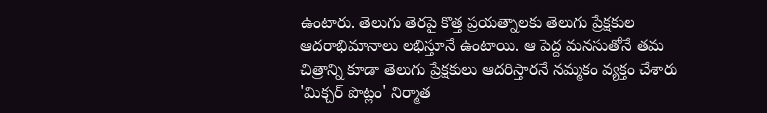ఉంటారు. తెలుగు తెరపై కొత్త ప్రయత్నాలకు తెలుగు ప్రేక్షకుల ఆదరాభిమానాలు లభిస్తూనే ఉంటాయి. ఆ పెద్ద మనసుతోనే తమ చిత్రాన్ని కూడా తెలుగు ప్రేక్షకులు ఆదరిస్తారనే నమ్మకం వ్యక్తం చేశారు 'మిక్చర్ పొట్లం' నిర్మాత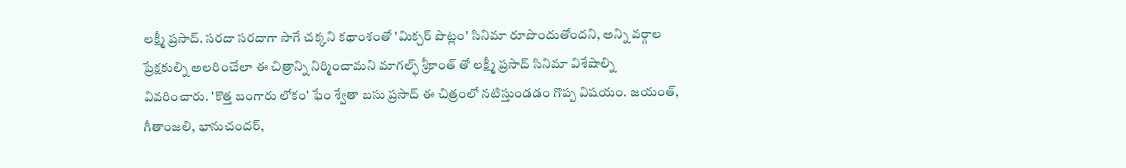లక్ష్మీ ప్రసాద్. సరదా సరదాగా సాగే చక్కని కథాంశంతో 'మిక్చర్ పొట్లం' సినిమా రూపొందుతోందని, అన్ని వర్గాల ప్రేక్షకుల్ని అలరించేలా ఈ చిత్రాన్ని నిర్మించామని మాగల్ఫ్ శ్రీకాంత్ తో లక్ష్మీ ప్రసాద్ సినిమా విశేషాల్ని వివరించారు. 'కొత్త బంగారు లోకం' ఫేం శ్వేతా బసు ప్రసాద్ ఈ చిత్రంలో నటిస్తుండడం గొప్ప విషయం. జయంత్, గీతాంజలి, భానుచందర్,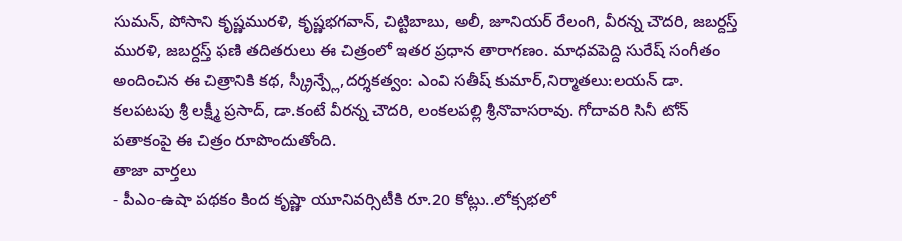సుమన్, పోసాని కృష్ణమురళి, కృష్ణభగవాన్, చిట్టిబాబు, అలీ, జూనియర్ రేలంగి, వీరన్న చౌదరి, జబర్దస్త్ మురళి, జబర్దస్త్ ఫణి తదితరులు ఈ చిత్రంలో ఇతర ప్రధాన తారాగణం. మాధవపెద్ది సురేష్ సంగీతం అందించిన ఈ చిత్రానికి కథ, స్క్రీన్ప్లే,దర్శకత్వం: ఎంవి సతీష్ కుమార్,నిర్మాతలు:లయన్ డా. కలపటపు శ్రీ లక్ష్మీ ప్రసాద్, డా.కంటే వీరన్న చౌదరి, లంకలపల్లి శ్రీనొవాసరావు. గోదావరి సినీ టోన్ పతాకంపై ఈ చిత్రం రూపొందుతోంది.
తాజా వార్తలు
- పీఎం-ఉషా పథకం కింద కృష్ణా యూనివర్సిటీకి రూ.20 కోట్లు..లోక్సభలో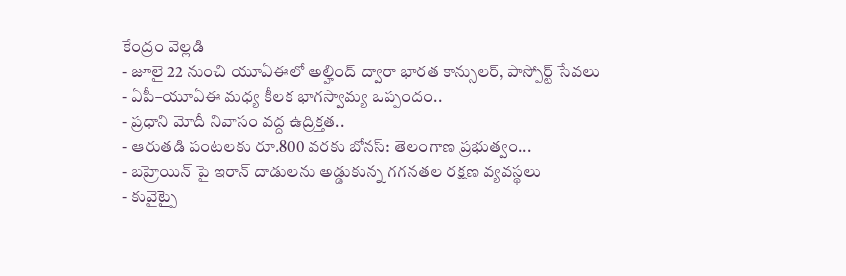కేంద్రం వెల్లడి
- జూలై 22 నుంచి యూఏఈలో అల్హింద్ ద్వారా భారత కాన్సులర్, పాస్పోర్ట్ సేవలు
- ఏపీ–యూఏఈ మధ్య కీలక భాగస్వామ్య ఒప్పందం..
- ప్రధాని మోదీ నివాసం వద్ద ఉద్రిక్తత..
- ఆరుతడి పంటలకు రూ.800 వరకు బోనస్: తెలంగాణ ప్రభుత్వం...
- బహ్రెయిన్ పై ఇరాన్ దాడులను అడ్డుకున్న గగనతల రక్షణ వ్యవస్థలు
- కువైట్పై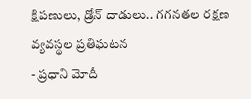క్షిపణులు, డ్రోన్ దాడులు.. గగనతల రక్షణ వ్యవస్థల ప్రతిఘటన
- ప్రధాని మోదీ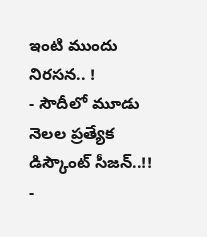ఇంటి ముందు నిరసన.. !
- సౌదీలో మూడు నెలల ప్రత్యేక డిస్కౌంట్ సీజన్..!!
-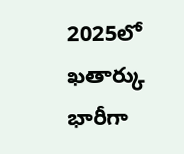2025లో ఖతార్కు భారీగా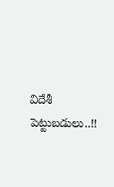విదేశీ పెట్టుబడులు..!!